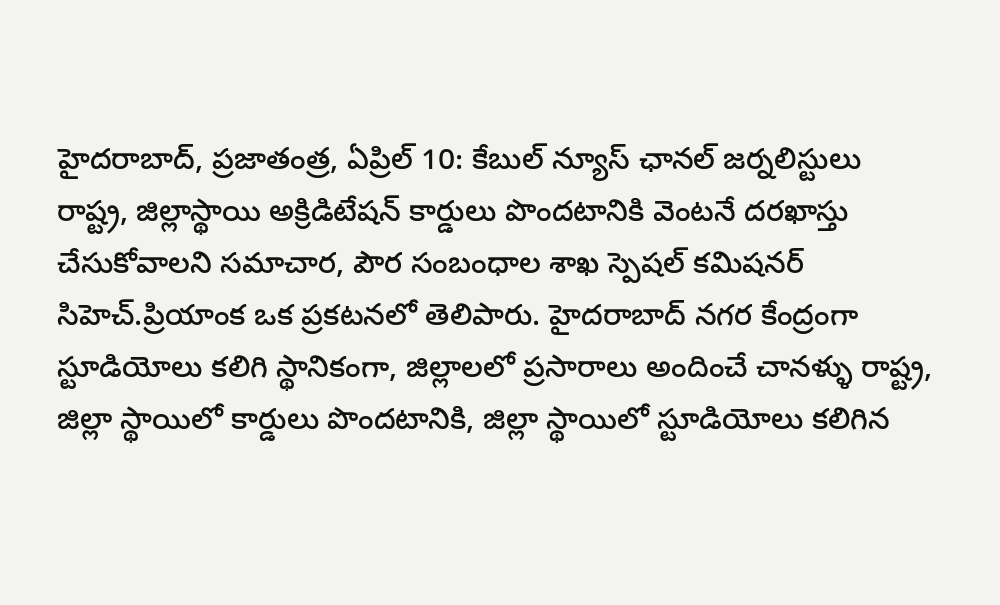హైదరాబాద్, ప్రజాతంత్ర, ఏప్రిల్ 10: కేబుల్ న్యూస్ ఛానల్ జర్నలిస్టులు రాష్ట్ర, జిల్లాస్థాయి అక్రిడిటేషన్ కార్డులు పొందటానికి వెంటనే దరఖాస్తు చేసుకోవాలని సమాచార, పౌర సంబంధాల శాఖ స్పెషల్ కమిషనర్ సిహెచ్.ప్రియాంక ఒక ప్రకటనలో తెలిపారు. హైదరాబాద్ నగర కేంద్రంగా స్టూడియోలు కలిగి స్థానికంగా, జిల్లాలలో ప్రసారాలు అందించే చానళ్ళు రాష్ట్ర, జిల్లా స్థాయిలో కార్డులు పొందటానికి, జిల్లా స్థాయిలో స్టూడియోలు కలిగిన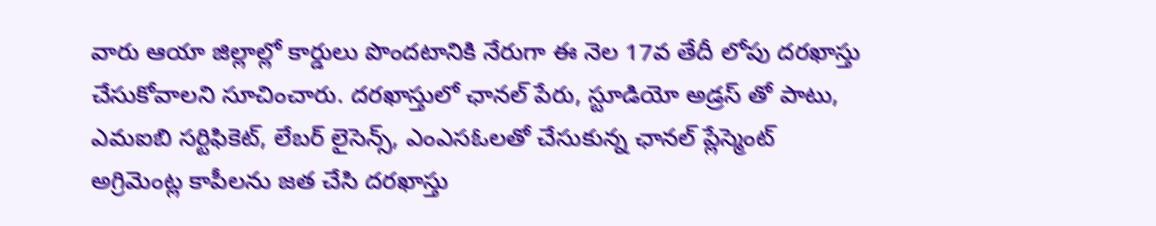వారు ఆయా జిల్లాల్లో కార్డులు పొందటానికి నేరుగా ఈ నెల 17వ తేదీ లోపు దరఖాస్తు చేసుకోవాలని సూచించారు. దరఖాస్తులో ఛానల్ పేరు, స్టూడియో అడ్రస్ తో పాటు, ఎమఐబి సర్టిఫికెట్, లేబర్ లైసెన్స్, ఎంఎసఓలతో చేసుకున్న ఛానల్ ప్లేస్మెంట్ అగ్రిమెంట్ల కాపీలను జత చేసి దరఖాస్తు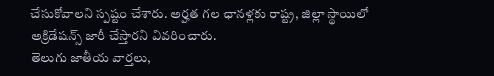చేసుకోవాలని స్పష్టం చేశారు. అర్హత గల ఛానళ్లకు రాష్ట్ర, జిల్లా స్థాయిలో అక్రిడేషన్స్ జారీ చేస్తారని వివరించారు.
తెలుగు జాతీయ వార్తలు,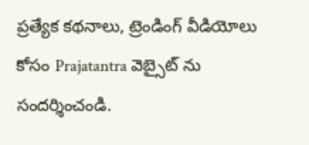ప్రత్యేక కథనాలు, ట్రెండింగ్ వీడియోలు కోసం Prajatantra వెబ్సైట్ ను సందర్శించండి.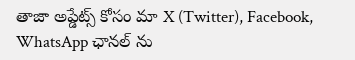తాజా అప్డేట్స్ కోసం మా X (Twitter), Facebook, WhatsApp ఛానల్ ను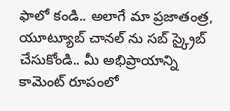ఫాలో కండి.. అలాగే మా ప్రజాతంత్ర, యూట్యూబ్ చానల్ ను సబ్ స్క్రైబ్ చేసుకోండి.. మీ అభిప్రాయాన్ని కామెంట్ రూపంలో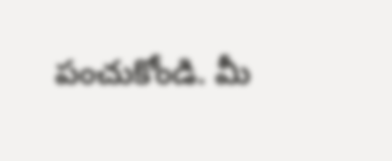పంచుకోండి. మీ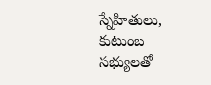స్నేహితులు, కుటుంబ సభ్యులతో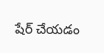షేర్ చేయడం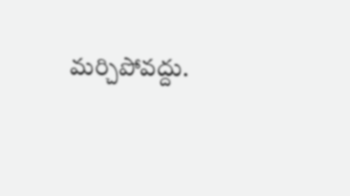మర్చిపోవద్దు.